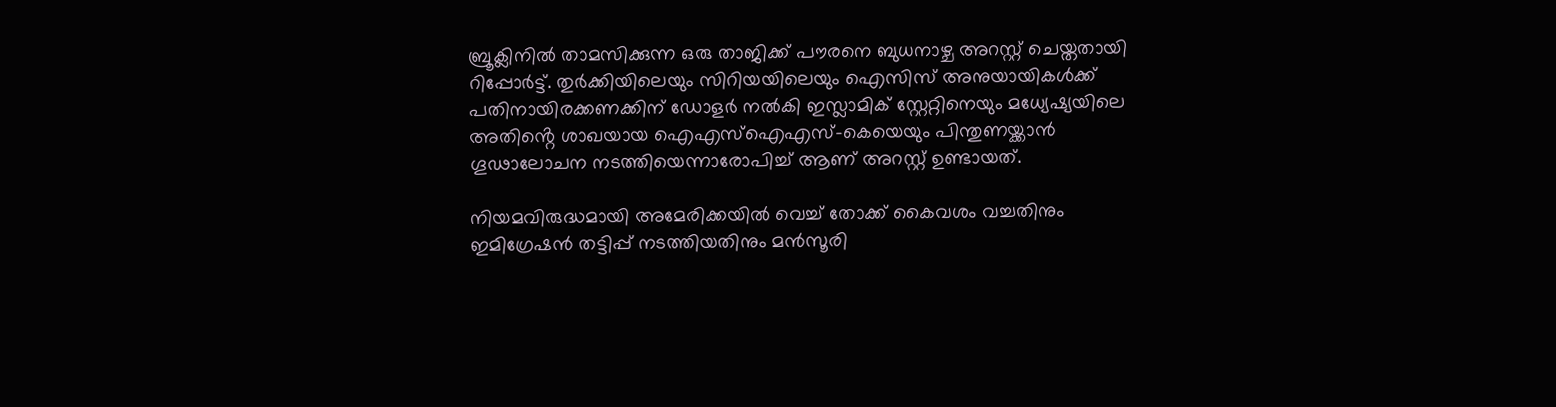ബ്രൂക്ലിനിൽ താമസിക്കുന്ന ഒരു താജിക്ക് പൗരനെ ബുധനാഴ്ച അറസ്റ്റ് ചെയ്തതായി റിപ്പോർട്ട്. തുർക്കിയിലെയും സിറിയയിലെയും ഐസിസ് അനുയായികൾക്ക് പതിനായിരക്കണക്കിന് ഡോളർ നൽകി ഇസ്ലാമിക് സ്റ്റേറ്റിനെയും മധ്യേഷ്യയിലെ അതിൻ്റെ ശാഖയായ ഐഎസ്ഐഎസ്-കെയെയും പിന്തുണയ്ക്കാൻ ഗൂഢാലോചന നടത്തിയെന്നാരോപിച്ച് ആണ് അറസ്റ്റ് ഉണ്ടായത്.

നിയമവിരുദ്ധമായി അമേരിക്കയിൽ വെച്ച് തോക്ക് കൈവശം വച്ചതിനും ഇമിഗ്രേഷൻ തട്ടിപ്പ് നടത്തിയതിനും മൻസൂരി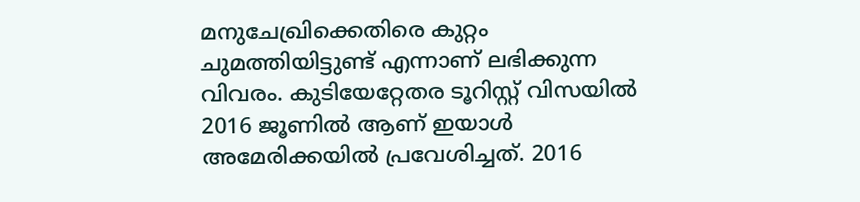മനുചേഖ്രിക്കെതിരെ കുറ്റം ചുമത്തിയിട്ടുണ്ട് എന്നാണ് ലഭിക്കുന്ന വിവരം. കുടിയേറ്റേതര ടൂറിസ്റ്റ് വിസയിൽ 2016 ജൂണിൽ ആണ് ഇയാൾ അമേരിക്കയിൽ പ്രവേശിച്ചത്. 2016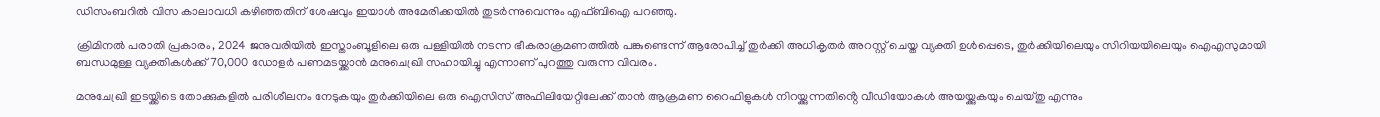ഡിസംബറിൽ വിസ കാലാവധി കഴിഞ്ഞതിന് ശേഷവും ഇയാൾ അമേരിക്കയിൽ തുടർന്നുവെന്നും എഫ്ബിഐ പറഞ്ഞു.

ക്രിമിനൽ പരാതി പ്രകാരം, 2024 ജനുവരിയിൽ ഇസ്താംബൂളിലെ ഒരു പള്ളിയിൽ നടന്ന ഭീകരാക്രമണത്തിൽ പങ്കുണ്ടെന്ന് ആരോപിച്ച് തുർക്കി അധികൃതർ അറസ്റ്റ് ചെയ്ത വ്യക്തി ഉൾപ്പെടെ, തുർക്കിയിലെയും സിറിയയിലെയും ഐഎസുമായി ബന്ധമുള്ള വ്യക്തികൾക്ക് 70,000 ഡോളർ പണമടയ്ക്കാൻ മനുചെഖ്രി സഹായിച്ചു എന്നാണ് പുറത്തു വരുന്ന വിവരം.

മനുചേഖ്രി ഇടയ്ക്കിടെ തോക്കുകളിൽ പരിശീലനം നേടുകയും തുർക്കിയിലെ ഒരു ഐസിസ് അഫിലിയേറ്റിലേക്ക് താൻ ആക്രമണ റൈഫിളുകൾ നിറയ്ക്കുന്നതിൻ്റെ വീഡിയോകൾ അയയ്ക്കുകയും ചെയ്തു എന്നും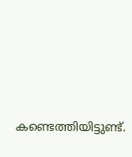കണ്ടെത്തിയിട്ടുണ്ട്.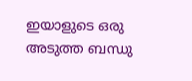ഇയാളുടെ ഒരു അടുത്ത ബന്ധു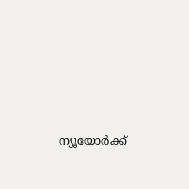ന്യൂയോർക്ക്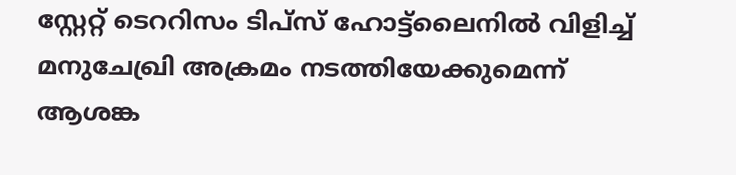സ്റ്റേറ്റ് ടെററിസം ടിപ്‌സ് ഹോട്ട്‌ലൈനിൽ വിളിച്ച് മനുചേഖ്രി അക്രമം നടത്തിയേക്കുമെന്ന് ആശങ്ക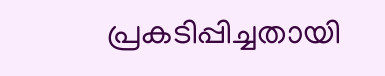പ്രകടിപ്പിച്ചതായി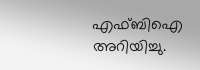എഫ്ബിഐ അറിയിച്ചു.